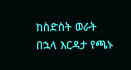ከስድስት ወራት በኋላ እርዳታ የጫኑ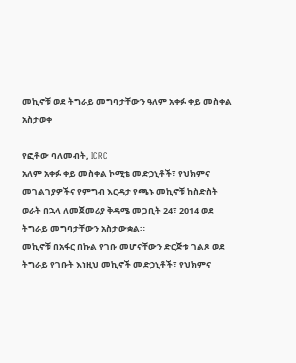መኪኖቹ ወደ ትግራይ መግባታቸውን ዓለም አቀፉ ቀይ መስቀል አስታወቀ

የፎቶው ባለመብት, ICRC
አለም አቀፉ ቀይ መስቀል ኮሚቴ መድኃኒቶች፣ የህክምና መገልገያዎችና የምግብ እርዳታ የጫኑ መኪኖቹ ከስድስት ወራት በኋላ ለመጀመሪያ ቅዳሜ መጋቢት 24፣ 2014 ወደ ትግራይ መግባታቸውን አስታውቋል።
መኪኖቹ በአፋር በኩል የገቡ መሆናቸውን ድርጅቱ ገልጾ ወደ ትግራይ የገቡት እነዚህ መኪኖች መድኃኒቶች፣ የህክምና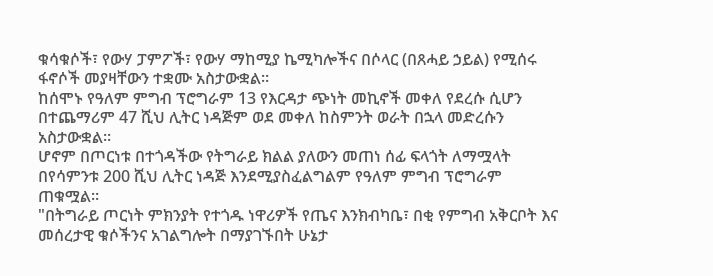ቁሳቁሶች፣ የውሃ ፓምፖች፣ የውሃ ማከሚያ ኬሚካሎችና በሶላር (በጸሓይ ኃይል) የሚሰሩ ፋኖሶች መያዛቸውን ተቋሙ አስታውቋል።
ከሰሞኑ የዓለም ምግብ ፕሮግራም 13 የእርዳታ ጭነት መኪኖች መቀለ የደረሱ ሲሆን በተጨማሪም 47 ሺህ ሊትር ነዳጅም ወደ መቀለ ከስምንት ወራት በኋላ መድረሱን አስታውቋል።
ሆኖም በጦርነቱ በተጎዳችው የትግራይ ክልል ያለውን መጠነ ሰፊ ፍላጎት ለማሟላት በየሳምንቱ 200 ሺህ ሊትር ነዳጅ እንደሚያስፈልግልም የዓለም ምግብ ፕሮግራም ጠቁሟል።
"በትግራይ ጦርነት ምክንያት የተጎዱ ነዋሪዎች የጤና እንክብካቤ፣ በቂ የምግብ አቅርቦት እና መሰረታዊ ቁሶችንና አገልግሎት በማያገኙበት ሁኔታ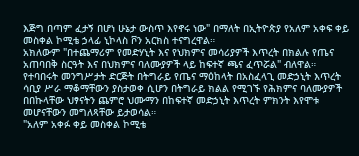እጅግ በጣም ፈታኝ በሆነ ሁኔታ ውስጥ እየኖሩ ነው" በማለት በኢትዮጵያ የአለም አቀፍ ቀይ መስቀል ኮሚቴ ኃላፊ ኒኮላስ ቮን አርክስ ተናግረዋል።
አክለውም "በተጨማሪም የመድሃኒት እና የህክምና መሳሪያዎች እጥረት በክልሉ የጤና አጠባበቅ ስርዓት እና በህክምና ባለሙያዎች ላይ ከፍተኛ ጫና ፈጥሯል" ብለዋል።
የተባበሩት መንግሥታት ድርጅት በትግራይ የጤና ማዕከላት በአስፈላጊ መድኃኒት እጥረት ሳቢያ ሥራ ማቆማቸውን ያስታወቀ ሲሆን በትግራይ ክልል የሚገኙ የሕክምና ባለሙያዎች በበኩላቸው ህፃናትን ጨምሮ ህሙማን በከፍተኛ መድኃኒት እጥረት ምክንት እየሞቱ መሆናቸውን መግለጻቸው ይታወሳል።
"አለም አቀፉ ቀይ መስቀል ኮሚቴ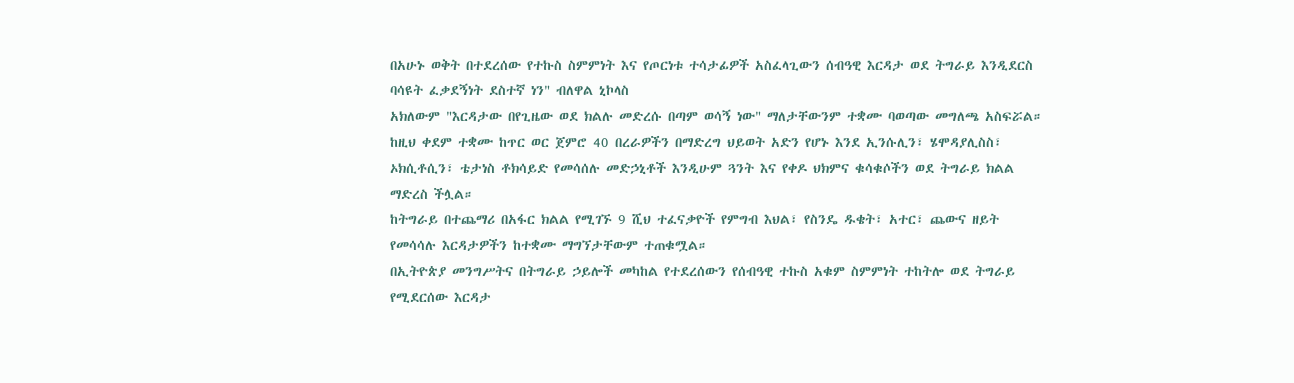በአሁኑ ወቅት በተደረሰው የተኩስ ስምምነት እና የጦርነቱ ተሳታፊዎች አስፈላጊውን ሰብዓዊ እርዳታ ወደ ትግራይ እንዲደርስ ባሳዩት ፈቃደኝነት ደስተኛ ነን" ብለዋል ኒኮላስ
አክለውም "እርዳታው በየጊዜው ወደ ክልሉ መድረሱ በጣም ወሳኝ ነው" ማለታቸውንም ተቋሙ ባወጣው መግለጫ አስፍሯል።
ከዚህ ቀደም ተቋሙ ከጥር ወር ጀምሮ 40 በረራዎችን በማድረግ ህይወት አድን የሆኑ እንደ ኢንሱሊን፣ ሄሞዳያሊስስ፣ ኦክሲቶሲን፣ ቴታነስ ቶክሳይድ የመሳሰሉ መድኃኒቶች እንዲሁም ጓንት እና የቀዶ ህክምና ቁሳቁሶችን ወደ ትግራይ ክልል ማድረስ ችሏል።
ከትግራይ በተጨማሪ በአፋር ክልል የሚገኙ 9 ሺህ ተፈናቃዮች የምግብ እህል፣ የስንዴ ዱቄት፣ አተር፣ ጨውና ዘይት የመሳሳሉ እርዳታዎችን ከተቋሙ ማግኘታቸውም ተጠቁሟል።
በኢትዮጵያ መንግሥትና በትግራይ ኃይሎች መካከል የተደረሰውን የሰብዓዊ ተኩስ አቁም ስምምነት ተከትሎ ወደ ትግራይ የሚደርሰው እርዳታ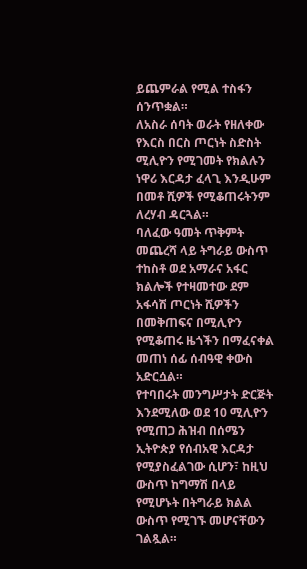ይጨምራል የሚል ተስፋን ሰንጥቋል።
ለአስራ ሰባት ወራት የዘለቀው የእርስ በርስ ጦርነት ስድስት ሚሊዮን የሚገመት የክልሉን ነዋሪ እርዳታ ፈላጊ እንዲሁም በመቶ ሺዎች የሚቆጠሩትንም ለረሃብ ዳርጓል።
ባለፈው ዓመት ጥቅምት መጨረሻ ላይ ትግራይ ውስጥ ተከስቶ ወደ አማራና አፋር ክልሎች የተዛመተው ደም አፋሳሽ ጦርነት ሺዎችን በመቅጠፍና በሚሊዮን የሚቆጠሩ ዜጎችን በማፈናቀል መጠነ ሰፊ ሰብዓዊ ቀውስ አድርሷል።
የተባበሩት መንግሥታት ድርጅት እንደሚለው ወደ 10 ሚሊዮን የሚጠጋ ሕዝብ በሰሜን ኢትዮጵያ የሰብአዊ እርዳታ የሚያስፈልገው ሲሆን፣ ከዚህ ውስጥ ከግማሽ በላይ የሚሆኑት በትግራይ ክልል ውስጥ የሚገኙ መሆናቸውን ገልጿል።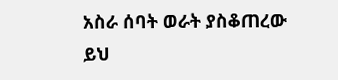አስራ ሰባት ወራት ያስቆጠረው ይህ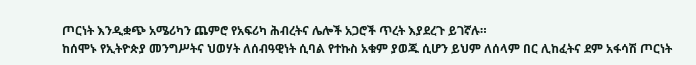ጦርነት እንዲቋጭ አሜሪካን ጨምሮ የአፍሪካ ሕብረትና ሌሎች አጋሮች ጥረት እያደረጉ ይገኛሉ።
ከሰሞኑ የኢትዮጵያ መንግሥትና ህወሃት ለሰብዓዊነት ሲባል የተኩስ አቁም ያወጁ ሲሆን ይህም ለሰላም በር ሊከፈትና ደም አፋሳሽ ጦርነት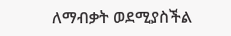ለማብቃት ወደሚያስችል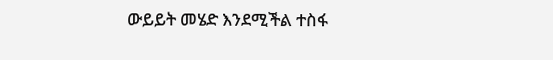ውይይት መሄድ እንደሚችል ተስፋ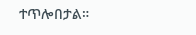ተጥሎበታል።